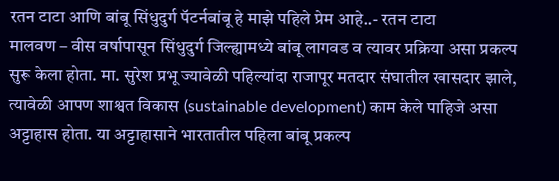रतन टाटा आणि बांबू सिंधुदुर्ग पॅटर्नबांबू हे माझे पहिले प्रेम आहे..- रतन टाटा
मालवण – वीस वर्षापासून सिंधुदुर्ग जिल्ह्यामध्ये बांबू लागवड व त्यावर प्रक्रिया असा प्रकल्प सुरू केला होता. मा. सुरेश प्रभू ज्यावेळी पहिल्यांदा राजापूर मतदार संघातील खासदार झाले, त्यावेळी आपण शाश्वत विकास (sustainable development) काम केले पाहिजे असा अट्टाहास होता. या अट्टाहासाने भारतातील पहिला बांबू प्रकल्प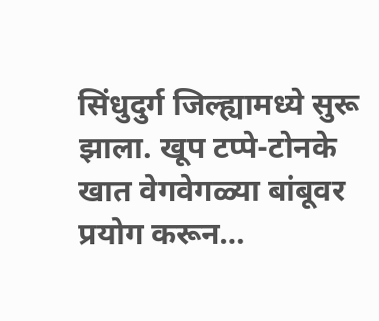सिंधुदुर्ग जिल्ह्यामध्ये सुरू झाला. खूप टप्पे-टोनके खात वेगवेगळ्या बांबूवर प्रयोग करून…